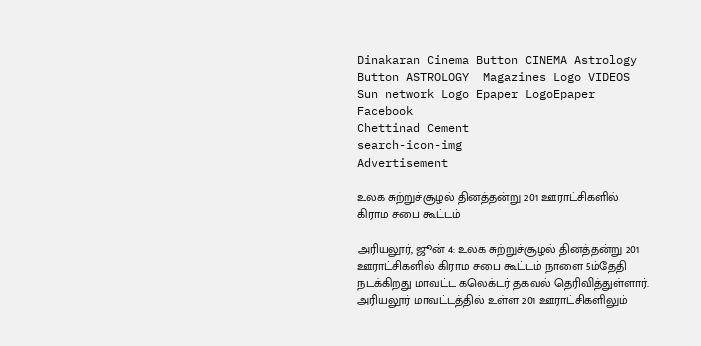Dinakaran Cinema Button CINEMA Astrology Button ASTROLOGY  Magazines Logo VIDEOS Sun network Logo Epaper LogoEpaper Facebook
Chettinad Cement
search-icon-img
Advertisement

உலக சுற்றுச்சூழல் தினத்தன்று 201 ஊராட்சிகளில் கிராம சபை கூட்டம்

அரியலூர், ஜூன் 4: உலக சுற்றுச்சூழல் தினத்தன்று 201 ஊராட்சிகளில் கிராம சபை கூட்டம் நாளை 5ம்தேதி நடக்கிறது மாவட்ட கலெக்டர் தகவல் தெரிவித்துள்ளார். அரியலூர் மாவட்டத்தில் உள்ள 201 ஊராட்சிகளிலும்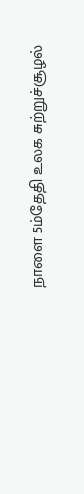நாளை 5ம்தேதி உலக சுற்றுச்சூழல்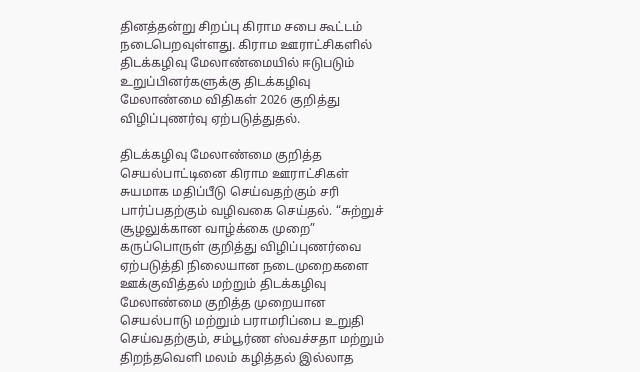தினத்தன்று சிறப்பு கிராம சபை கூட்டம் நடைபெறவுள்ளது. கிராம ஊராட்சிகளில் திடக்கழிவு மேலாண்மையில் ஈடுபடும் உறுப்பினர்களுக்கு திடக்கழிவு மேலாண்மை விதிகள் 2026 குறித்து விழிப்புணர்வு ஏற்படுத்துதல்.

திடக்கழிவு மேலாண்மை குறித்த செயல்பாட்டினை கிராம ஊராட்சிகள் சுயமாக மதிப்பீடு செய்வதற்கும் சரி பார்ப்பதற்கும் வழிவகை செய்தல். “சுற்றுச் சூழலுக்கான வாழ்க்கை முறை” கருப்பொருள் குறித்து விழிப்புணர்வை ஏற்படுத்தி நிலையான நடைமுறைகளை ஊக்குவித்தல் மற்றும் திடக்கழிவு மேலாண்மை குறித்த முறையான செயல்பாடு மற்றும் பராமரிப்பை உறுதி செய்வதற்கும், சம்பூர்ண ஸ்வச்சதா மற்றும் திறந்தவெளி மலம் கழித்தல் இல்லாத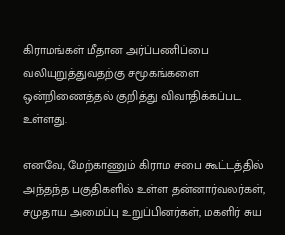கிராமங்கள் மீதான அர்ப்பணிப்பை வலியுறுத்துவதற்கு சமூகங்களை ஒன்றிணைத்தல் குறித்து விவாதிக்கப்பட உள்ளது.

எனவே, மேற்காணும் கிராம சபை கூட்டத்தில் அந்தந்த பகுதிகளில் உள்ள தன்னார்வலர்கள், சமுதாய அமைப்பு உறுப்பினர்கள், மகளிர் சுய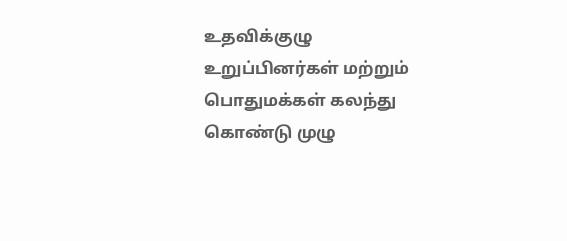உதவிக்குழு உறுப்பினர்கள் மற்றும் பொதுமக்கள் கலந்து கொண்டு முழு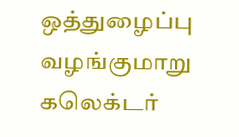ஒத்துழைப்பு வழங்குமாறு கலெக்டர்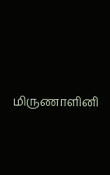மிருணாளினி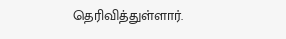தெரிவித்துள்ளார்.